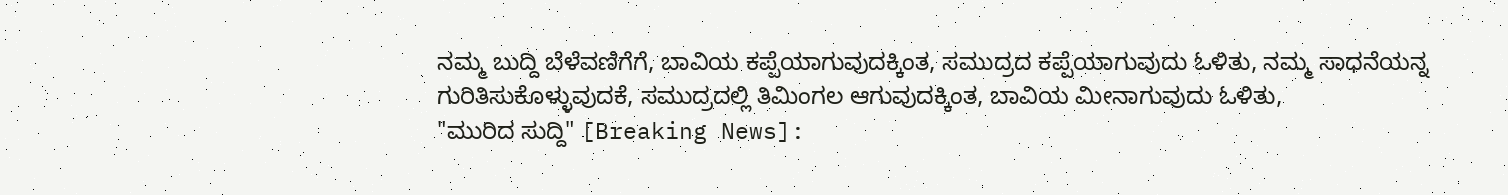ನಮ್ಮ ಬುದ್ದಿ ಬೆಳೆವಣಿಗೆಗೆ, ಬಾವಿಯ ಕಪ್ಪೆಯಾಗುವುದಕ್ಕಿಂತ, ಸಮುದ್ರದ ಕಪ್ಪೆಯಾಗುವುದು ಓಳಿತು, ನಮ್ಮ ಸಾಧನೆಯನ್ನ ಗುರಿತಿಸುಕೊಳ್ಳುವುದಕೆ, ಸಮುದ್ರದಲ್ಲಿ ತಿಮಿಂಗಲ ಆಗುವುದಕ್ಕಿಂತ, ಬಾವಿಯ ಮೀನಾಗುವುದು ಓಳಿತು,
"ಮುರಿದ ಸುದ್ದಿ" [Breaking News]: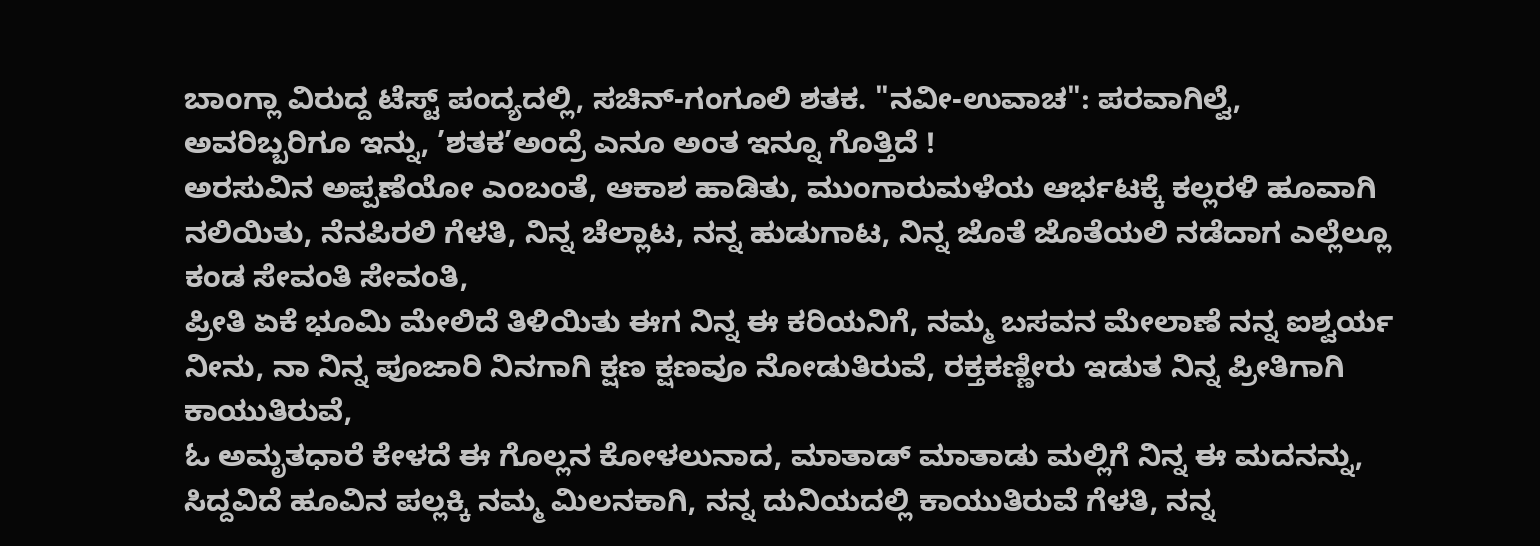ಬಾಂಗ್ಲಾ ವಿರುದ್ದ ಟೆಸ್ಟ್ ಪಂದ್ಯದಲ್ಲಿ, ಸಚಿನ್-ಗಂಗೂಲಿ ಶತಕ. "ನವೀ-ಉವಾಚ": ಪರವಾಗಿಲ್ವೆ, ಅವರಿಬ್ಬರಿಗೂ ಇನ್ನು, ’ಶತಕ’ಅಂದ್ರೆ ಎನೂ ಅಂತ ಇನ್ನೂ ಗೊತ್ತಿದೆ !
ಅರಸುವಿನ ಅಪ್ಪಣೆಯೋ ಎಂಬಂತೆ, ಆಕಾಶ ಹಾಡಿತು, ಮುಂಗಾರುಮಳೆಯ ಆರ್ಭಟಕ್ಕೆ ಕಲ್ಲರಳಿ ಹೂವಾಗಿ ನಲಿಯಿತು, ನೆನಪಿರಲಿ ಗೆಳತಿ, ನಿನ್ನ ಚೆಲ್ಲಾಟ, ನನ್ನ ಹುಡುಗಾಟ, ನಿನ್ನ ಜೊತೆ ಜೊತೆಯಲಿ ನಡೆದಾಗ ಎಲ್ಲೆಲ್ಲೂ ಕಂಡ ಸೇವಂತಿ ಸೇವಂತಿ,
ಪ್ರೀತಿ ಏಕೆ ಭೂಮಿ ಮೇಲಿದೆ ತಿಳಿಯಿತು ಈಗ ನಿನ್ನ ಈ ಕರಿಯನಿಗೆ, ನಮ್ಮ ಬಸವನ ಮೇಲಾಣೆ ನನ್ನ ಐಶ್ವರ್ಯ ನೀನು, ನಾ ನಿನ್ನ ಪೂಜಾರಿ ನಿನಗಾಗಿ ಕ್ಷಣ ಕ್ಷಣವೂ ನೋಡುತಿರುವೆ, ರಕ್ತಕಣ್ಣೀರು ಇಡುತ ನಿನ್ನ ಪ್ರೀತಿಗಾಗಿ ಕಾಯುತಿರುವೆ,
ಓ ಅಮೃತಧಾರೆ ಕೇಳದೆ ಈ ಗೊಲ್ಲನ ಕೋಳಲುನಾದ, ಮಾತಾಡ್ ಮಾತಾಡು ಮಲ್ಲಿಗೆ ನಿನ್ನ ಈ ಮದನನ್ನು, ಸಿದ್ದವಿದೆ ಹೂವಿನ ಪಲ್ಲಕ್ಕಿ ನಮ್ಮ ಮಿಲನಕಾಗಿ, ನನ್ನ ದುನಿಯದಲ್ಲಿ ಕಾಯುತಿರುವೆ ಗೆಳತಿ, ನನ್ನ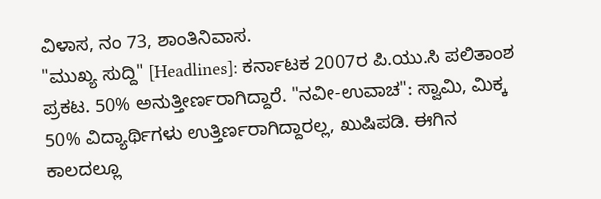ವಿಳಾಸ, ನಂ 73, ಶಾಂತಿನಿವಾಸ.
"ಮುಖ್ಯ ಸುದ್ದಿ" [Headlines]: ಕರ್ನಾಟಕ 2007ರ ಪಿ.ಯು.ಸಿ ಪಲಿತಾಂಶ ಪ್ರಕಟ. 50% ಅನುತ್ತೀರ್ಣರಾಗಿದ್ದಾರೆ. "ನವೀ-ಉವಾಚ": ಸ್ವಾಮಿ, ಮಿಕ್ಕ 50% ವಿದ್ಯಾರ್ಥಿಗಳು ಉತ್ತಿರ್ಣರಾಗಿದ್ದಾರಲ್ಲ, ಖುಷಿಪಡಿ. ಈಗಿನ ಕಾಲದಲ್ಲೂ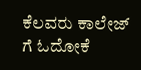ಕೆಲವರು ಕಾಲೇಜ್ ಗೆ ಓದೋಕೆ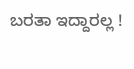ಬರತಾ ಇದ್ದಾರಲ್ಲ !